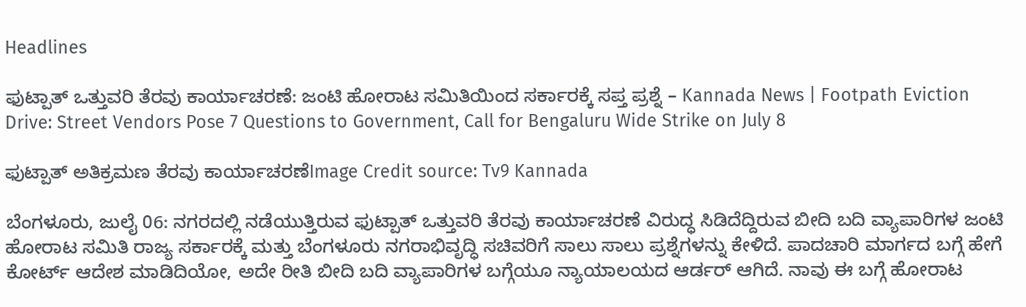Headlines

ಫುಟ್ಪಾತ್ ಒತ್ತುವರಿ ತೆರವು ಕಾರ್ಯಾಚರಣೆ: ಜಂಟಿ ಹೋರಾಟ ಸಮಿತಿಯಿಂದ ಸರ್ಕಾರಕ್ಕೆ ಸಪ್ತ ಪ್ರಶ್ನೆ – Kannada News | Footpath Eviction Drive: Street Vendors Pose 7 Questions to Government, Call for Bengaluru Wide Strike on July 8

ಫುಟ್ಪಾತ್ ಅತಿಕ್ರಮಣ ತೆರವು ಕಾರ್ಯಾಚರಣೆImage Credit source: Tv9 Kannada

ಬೆಂಗಳೂರು, ಜುಲೈ 06: ನಗರದಲ್ಲಿ ನಡೆಯುತ್ತಿರುವ ಫುಟ್ಪಾತ್ ಒತ್ತುವರಿ ತೆರವು ಕಾರ್ಯಾಚರಣೆ ವಿರುದ್ಧ ಸಿಡಿದೆದ್ದಿರುವ ಬೀದಿ ಬದಿ ವ್ಯಾಪಾರಿಗಳ ಜಂಟಿ ಹೋರಾಟ ಸಮಿತಿ ರಾಜ್ಯ ಸರ್ಕಾರಕ್ಕೆ ಮತ್ತು ಬೆಂಗಳೂರು ನಗರಾಭಿವೃದ್ಧಿ ಸಚಿವರಿಗೆ ಸಾಲು ಸಾಲು ಪ್ರಶ್ನೆಗಳನ್ನು ಕೇಳಿದೆ. ಪಾದಚಾರಿ ಮಾರ್ಗದ ಬಗ್ಗೆ ಹೇಗೆ ಕೋರ್ಟ್ ಆದೇಶ ಮಾಡಿದಿಯೋ, ಅದೇ ರೀತಿ ಬೀದಿ ಬದಿ ವ್ಯಾಪಾರಿಗಳ ಬಗ್ಗೆಯೂ ನ್ಯಾಯಾಲಯದ ಆರ್ಡರ್ ಆಗಿದೆ. ನಾವು ಈ ಬಗ್ಗೆ ಹೋರಾಟ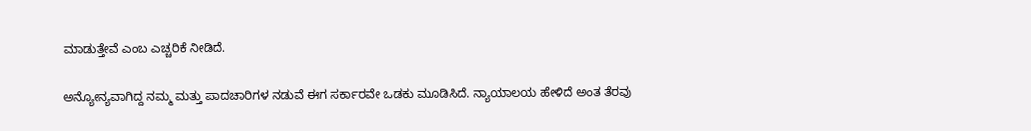ಮಾಡುತ್ತೇವೆ ಎಂಬ ಎಚ್ಚರಿಕೆ ನೀಡಿದೆ.

ಅನ್ಯೋನ್ಯವಾಗಿದ್ದ ನಮ್ಮ ಮತ್ತು ಪಾದಚಾರಿಗಳ ನಡುವೆ ಈಗ ಸರ್ಕಾರವೇ ಒಡಕು ಮೂಡಿಸಿದೆ. ನ್ಯಾಯಾಲಯ ಹೇಳಿದೆ ಅಂತ ತೆರವು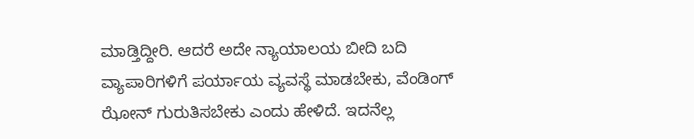ಮಾಡ್ತಿದ್ದೀರಿ. ಆದರೆ ಅದೇ ನ್ಯಾಯಾಲಯ ಬೀದಿ ಬದಿ ವ್ಯಾಪಾರಿಗಳಿಗೆ ಪರ್ಯಾಯ ವ್ಯವಸ್ಥೆ ಮಾಡಬೇಕು, ವೆಂಡಿಂಗ್ ಝೋನ್ ಗುರುತಿಸಬೇಕು ಎಂದು ಹೇಳಿದೆ. ಇದನೆಲ್ಲ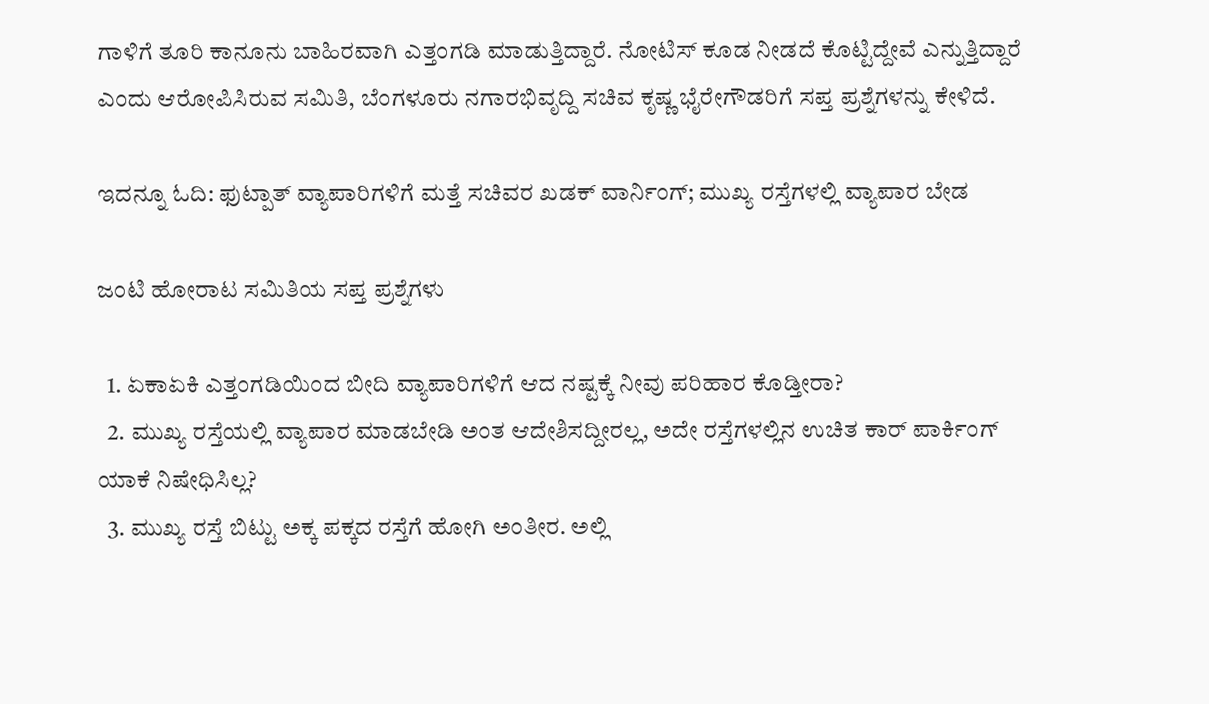ಗಾಳಿಗೆ ತೂರಿ ಕಾನೂನು ಬಾಹಿರವಾಗಿ ಎತ್ತಂಗಡಿ ಮಾಡುತ್ತಿದ್ದಾರೆ. ನೋಟಿಸ್ ಕೂಡ ನೀಡದೆ ಕೊಟ್ಟಿದ್ದೇವೆ ಎನ್ನುತ್ತಿದ್ದಾರೆ ಎಂದು ಆರೋಪಿಸಿರುವ ಸಮಿತಿ, ಬೆಂಗಳೂರು ನಗಾರಭಿವೃದ್ದಿ ಸಚಿವ ಕೃಷ್ಣ ಭೈರೇಗೌಡರಿಗೆ ಸಪ್ತ ಪ್ರಶ್ನೆಗಳನ್ನು ಕೇಳಿದೆ.

ಇದನ್ನೂ ಓದಿ: ಫುಟ್ಪಾತ್ ವ್ಯಾಪಾರಿಗಳಿಗೆ ಮತ್ತೆ ಸಚಿವರ ಖಡಕ್ ವಾರ್ನಿಂಗ್; ಮುಖ್ಯ ರಸ್ತೆಗಳಲ್ಲಿ ವ್ಯಾಪಾರ ಬೇಡ

ಜಂಟಿ ಹೋರಾಟ ಸಮಿತಿಯ ಸಪ್ತ ಪ್ರಶ್ನೆಗಳು

  1. ಏಕಾಏಕಿ ಎತ್ತಂಗಡಿಯಿಂದ ಬೀದಿ ವ್ಯಾಪಾರಿಗಳಿಗೆ ಆದ ನಷ್ಟಕ್ಕೆ ನೀವು ಪರಿಹಾರ ಕೊಡ್ತೀರಾ?
  2. ಮುಖ್ಯ ರಸ್ತೆಯಲ್ಲಿ ವ್ಯಾಪಾರ ಮಾಡಬೇಡಿ ಅಂತ ಆದೇಶಿಸದ್ದೀರಲ್ಲ, ಅದೇ ರಸ್ತೆಗಳಲ್ಲಿನ ಉಚಿತ ಕಾರ್ ಪಾರ್ಕಿಂಗ್ ಯಾಕೆ ನಿಷೇಧಿಸಿಲ್ಲ?
  3. ಮುಖ್ಯ ರಸ್ತೆ ಬಿಟ್ಟು ಅಕ್ಕ ಪಕ್ಕದ ರಸ್ತೆಗೆ ಹೋಗಿ ಅಂತೀರ. ಅಲ್ಲಿ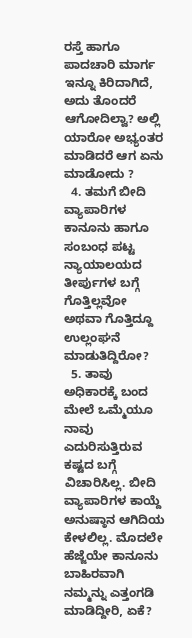ರಸ್ತೆ ಹಾಗೂ ಪಾದಚಾರಿ ಮಾರ್ಗ ಇನ್ನೂ ಕಿರಿದಾಗಿದೆ, ಅದು ತೊಂದರೆ ಆಗೋದಿಲ್ವಾ? ಅಲ್ಲಿ ಯಾರೋ ಅಭ್ಯಂತರ ಮಾಡಿದರೆ ಆಗ ಏನು ಮಾಡೋದು ?
  4. ತಮಗೆ ಬೀದಿ ವ್ಯಾಪಾರಿಗಳ ಕಾನೂನು ಹಾಗೂ ಸಂಬಂಧ ಪಟ್ಟ ನ್ಯಾಯಾಲಯದ ತೀರ್ಪುಗಳ ಬಗ್ಗೆ ಗೊತ್ತಿಲ್ಲವೋ ಅಥವಾ ಗೊತ್ತಿದ್ದೂ ಉಲ್ಲಂಘನೆ ಮಾಡುತಿದ್ದಿರೋ?
  5. ತಾವು ಅಧಿಕಾರಕ್ಕೆ ಬಂದ ಮೇಲೆ ಒಮ್ಮೆಯೂ ನಾವು ಎದುರಿಸುತ್ತಿರುವ ಕಷ್ಟದ ಬಗ್ಗೆ ವಿಚಾರಿಸಿಲ್ಲ. ಬೀದಿ ವ್ಯಾಪಾರಿಗಳ ಕಾಯ್ದೆ ಅನುಷ್ಠಾನ ಆಗಿದಿಯ ಕೇಳಲಿಲ್ಲ. ಮೊದಲೇ ಹೆಜ್ಜೆಯೇ ಕಾನೂನು ಬಾಹಿರವಾಗಿ ನಮ್ಮನ್ನು ಎತ್ತಂಗಡಿ ಮಾಡಿದ್ದೀರಿ, ಏಕೆ?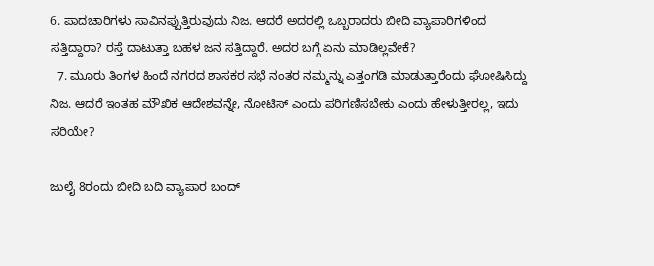6. ಪಾದಚಾರಿಗಳು ಸಾವಿನಪ್ಪುತ್ತಿರುವುದು ನಿಜ. ಆದರೆ ಅದರಲ್ಲಿ ಒಬ್ಬರಾದರು ಬೀದಿ ವ್ಯಾಪಾರಿಗಳಿಂದ ಸತ್ತಿದ್ದಾರಾ? ರಸ್ತೆ ದಾಟುತ್ತಾ ಬಹಳ ಜನ ಸತ್ತಿದ್ದಾರೆ. ಅದರ ಬಗ್ಗೆ ಏನು ಮಾಡಿಲ್ಲವೇಕೆ?
  7. ಮೂರು ತಿಂಗಳ ಹಿಂದೆ ನಗರದ ಶಾಸಕರ ಸಭೆ ನಂತರ ನಮ್ಮನ್ನು ಎತ್ತಂಗಡಿ ಮಾಡುತ್ತಾರೆಂದು ಘೋಷಿಸಿದ್ದು ನಿಜ. ಆದರೆ ಇಂತಹ ಮೌಖಿಕ ಆದೇಶವನ್ನೇ, ನೋಟಿಸ್ ಎಂದು ಪರಿಗಣಿಸಬೇಕು ಎಂದು ಹೇಳುತ್ತೀರಲ್ಲ, ಇದು ಸರಿಯೇ?

ಜುಲೈ 8ರಂದು ಬೀದಿ ಬದಿ ವ್ಯಾಪಾರ ಬಂದ್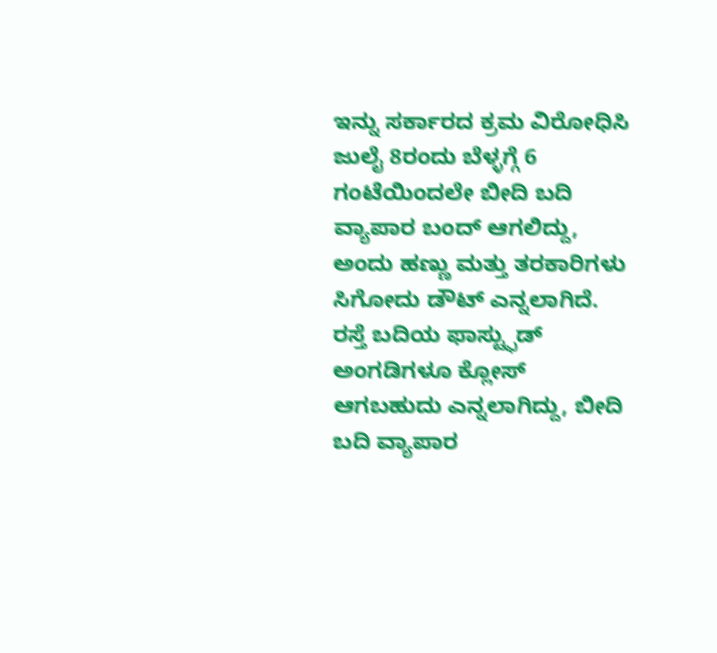ಇನ್ನು ಸರ್ಕಾರದ ಕ್ರಮ ವಿರೋಧಿಸಿ ಜುಲೈ 8ರಂದು ಬೆಳ್ಳಗ್ಗೆ 6 ಗಂಟೆಯಿಂದಲೇ ಬೀದಿ ಬದಿ ವ್ಯಾಪಾರ ಬಂದ್ ಆಗಲಿದ್ದು, ಅಂದು ಹಣ್ಣು ಮತ್ತು ತರಕಾರಿಗಳು ಸಿಗೋದು ಡೌಟ್ ಎನ್ನಲಾಗಿದೆ. ರಸ್ತೆ ಬದಿಯ ಫಾಸ್ಟ್ಫುಡ್ ಅಂಗಡಿಗಳೂ ಕ್ಲೋಸ್ ಆಗಬಹುದು ಎನ್ನಲಾಗಿದ್ದು, ಬೀದಿ ಬದಿ ವ್ಯಾಪಾರ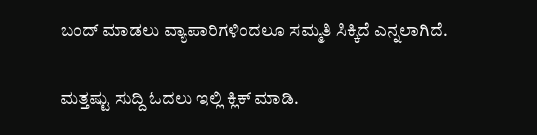ಬಂದ್ ಮಾಡಲು ವ್ಯಾಪಾರಿಗಳಿಂದಲೂ ಸಮ್ಮತಿ ಸಿಕ್ಕಿದೆ ಎನ್ನಲಾಗಿದೆ.

ಮತ್ತಷ್ಟು ಸುದ್ದಿ ಓದಲು ಇಲ್ಲಿ ಕ್ಲಿಕ್ ಮಾಡಿ.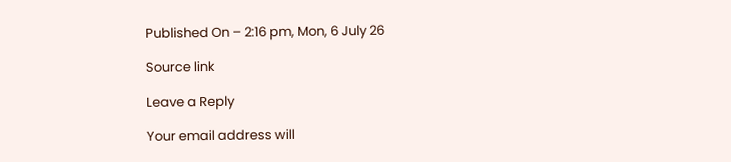Published On – 2:16 pm, Mon, 6 July 26

Source link

Leave a Reply

Your email address will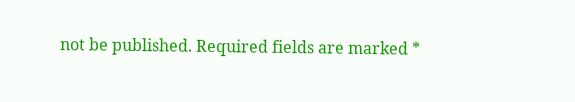not be published. Required fields are marked *